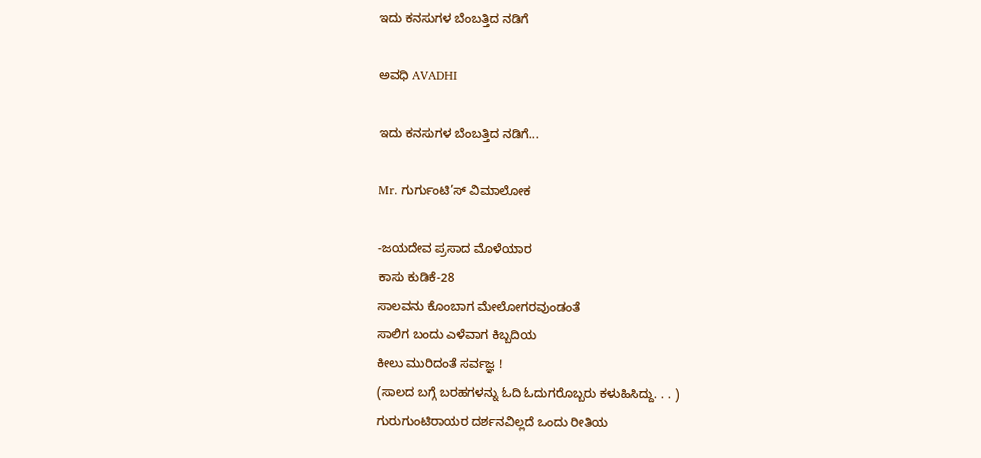ಇದು ಕನಸುಗಳ ಬೆಂಬತ್ತಿದ ನಡಿಗೆ‍

ಅವಧಿ AVADHI

ಇದು ಕನಸುಗಳ ಬೆಂಬತ್ತಿದ ನಡಿಗೆ...

Mr. ಗುರ್ಗುಂಟಿ’ಸ್ ವಿಮಾಲೋಕ

-ಜಯದೇವ ಪ್ರಸಾದ ಮೊಳೆಯಾರ
ಕಾಸು ಕುಡಿಕೆ-28
ಸಾಲವನು ಕೊಂಬಾಗ ಮೇಲೋಗರವುಂಡಂತೆ
ಸಾಲಿಗ ಬಂದು ಎಳೆವಾಗ ಕಿಬ್ಬದಿಯ
ಕೀಲು ಮುರಿದಂತೆ ಸರ್ವಜ್ಞ !
(ಸಾಲದ ಬಗ್ಗೆ ಬರಹಗಳನ್ನು ಓದಿ ಓದುಗರೊಬ್ಬರು ಕಳುಹಿಸಿದ್ದು. . . )
ಗುರುಗುಂಟಿರಾಯರ ದರ್ಶನವಿಲ್ಲದೆ ಒಂದು ರೀತಿಯ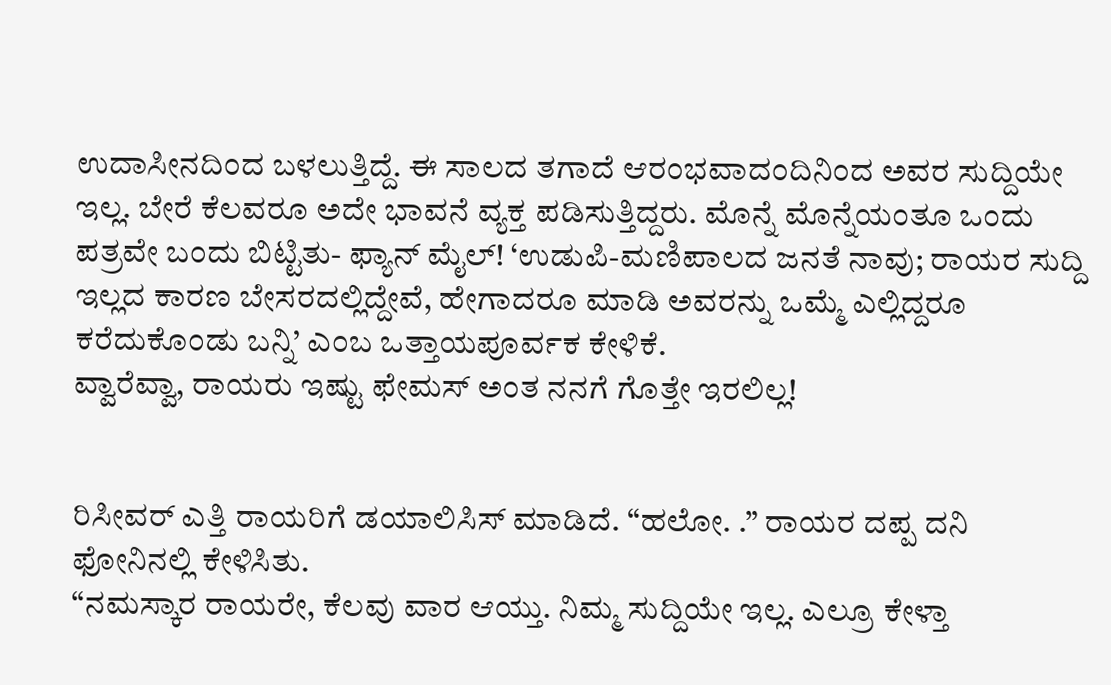ಉದಾಸೀನದಿಂದ ಬಳಲುತ್ತಿದ್ದೆ. ಈ ಸಾಲದ ತಗಾದೆ ಆರಂಭವಾದಂದಿನಿಂದ ಅವರ ಸುದ್ದಿಯೇ ಇಲ್ಲ. ಬೇರೆ ಕೆಲವರೂ ಅದೇ ಭಾವನೆ ವ್ಯಕ್ತ ಪಡಿಸುತ್ತಿದ್ದರು. ಮೊನ್ನೆ ಮೊನ್ನೆಯಂತೂ ಒಂದು ಪತ್ರವೇ ಬಂದು ಬಿಟ್ಟಿತು- ಫ್ಯಾನ್ ಮೈಲ್! ‘ಉಡುಪಿ-ಮಣಿಪಾಲದ ಜನತೆ ನಾವು; ರಾಯರ ಸುದ್ದಿ ಇಲ್ಲದ ಕಾರಣ ಬೇಸರದಲ್ಲಿದ್ದೇವೆ, ಹೇಗಾದರೂ ಮಾಡಿ ಅವರನ್ನು ಒಮ್ಮೆ ಎಲ್ಲಿದ್ದರೂ ಕರೆದುಕೊಂಡು ಬನ್ನಿ’ ಎಂಬ ಒತ್ತಾಯಪೂರ್ವಕ ಕೇಳಿಕೆ.
ವ್ವಾರೆವ್ವಾ, ರಾಯರು ಇಷ್ಟು ಫೇಮಸ್ ಅಂತ ನನಗೆ ಗೊತ್ತೇ ಇರಲಿಲ್ಲ!


ರಿಸೀವರ್ ಎತ್ತಿ ರಾಯರಿಗೆ ಡಯಾಲಿಸಿಸ್ ಮಾಡಿದೆ. “ಹಲೋ. .” ರಾಯರ ದಪ್ಪ ದನಿ ಫೋನಿನಲ್ಲಿ ಕೇಳಿಸಿತು.
“ನಮಸ್ಕಾರ ರಾಯರೇ, ಕೆಲವು ವಾರ ಆಯ್ತು. ನಿಮ್ಮ ಸುದ್ದಿಯೇ ಇಲ್ಲ. ಎಲ್ರೂ ಕೇಳ್ತಾ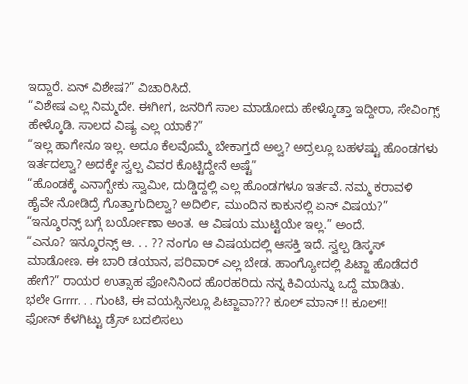ಇದ್ದಾರೆ. ಏನ್ ವಿಶೇಷ?” ವಿಚಾರಿಸಿದೆ.
“ವಿಶೇಷ ಎಲ್ಲ ನಿಮ್ಮದೇ. ಈಗೀಗ, ಜನರಿಗೆ ಸಾಲ ಮಾಡೋದು ಹೇಳ್ಕೊಡ್ತಾ ಇದ್ದೀರಾ, ಸೇವಿಂಗ್ಸ್ ಹೇಳ್ಕೊಡಿ. ಸಾಲದ ವಿಷ್ಯ ಎಲ್ಲ ಯಾಕೆ?”
“ಇಲ್ಲ ಹಾಗೇನೂ ಇಲ್ಲ. ಅದೂ ಕೆಲವೊಮ್ಮೆ ಬೇಕಾಗ್ತದೆ ಅಲ್ವ? ಅದ್ರಲ್ಲೂ ಬಹಳಷ್ಟು ಹೊಂಡಗಳು ಇರ್ತದಲ್ವಾ? ಅದಕ್ಕೇ ಸ್ವಲ್ಪ ವಿವರ ಕೊಟ್ಟಿದ್ದೇನೆ ಅಷ್ಟೆ”
“ಹೊಂಡಕ್ಕೆ ಎನಾಗ್ಬೇಕು ಸ್ವಾಮೀ, ದುಡ್ಡಿದ್ದಲ್ಲಿ ಎಲ್ಲ ಹೊಂಡಗಳೂ ಇರ್ತವೆ. ನಮ್ಮ ಕರಾವಳಿ ಹೈವೇ ನೋಡಿದ್ರೆ ಗೊತ್ತಾಗುದಿಲ್ವಾ? ಅದಿರ್ಲಿ, ಮುಂದಿನ ಕಾಕುನಲ್ಲಿ ಏನ್ ವಿಷಯ?”
“ಇನ್ಶೂರನ್ಸ್ ಬಗ್ಗೆ ಬರ್ಯೋಣಾ ಅಂತ. ಆ ವಿಷಯ ಮುಟ್ಟಿಯೇ ಇಲ್ಲ.” ಅಂದೆ.
“ಎನೂ? ಇನ್ಶೂರನ್ಸ್ ಆ. . . ?? ನಂಗೂ ಆ ವಿಷಯದಲ್ಲಿ ಆಸಕ್ತಿ ಇದೆ. ಸ್ವಲ್ಪ ಡಿಸ್ಕಸ್ ಮಾಡೋಣ. ಈ ಬಾರಿ ಡಯಾನ, ಪರಿವಾರ್ ಎಲ್ಲ ಬೇಡ. ಹಾಂಗ್ಯೋದಲ್ಲಿ ಪಿಟ್ಜಾ ಹೊಡೆದರೆ ಹೇಗೆ?” ರಾಯರ ಉತ್ಸಾಹ ಫೋನಿನಿಂದ ಹೊರಹರಿದು ನನ್ನ ಕಿವಿಯನ್ನು ಒದ್ದೆ ಮಾಡಿತು.
ಭಲೇ Grrrr. . . ಗುಂಟಿ, ಈ ವಯಸ್ಸಿನಲ್ಲೂ ಪಿಟ್ಜಾವಾ??? ಕೂಲ್ ಮಾನ್ !! ಕೂಲ್!!
ಫೋನ್ ಕೆಳಗಿಟ್ಟು ಡ್ರೆಸ್ ಬದಲಿಸಲು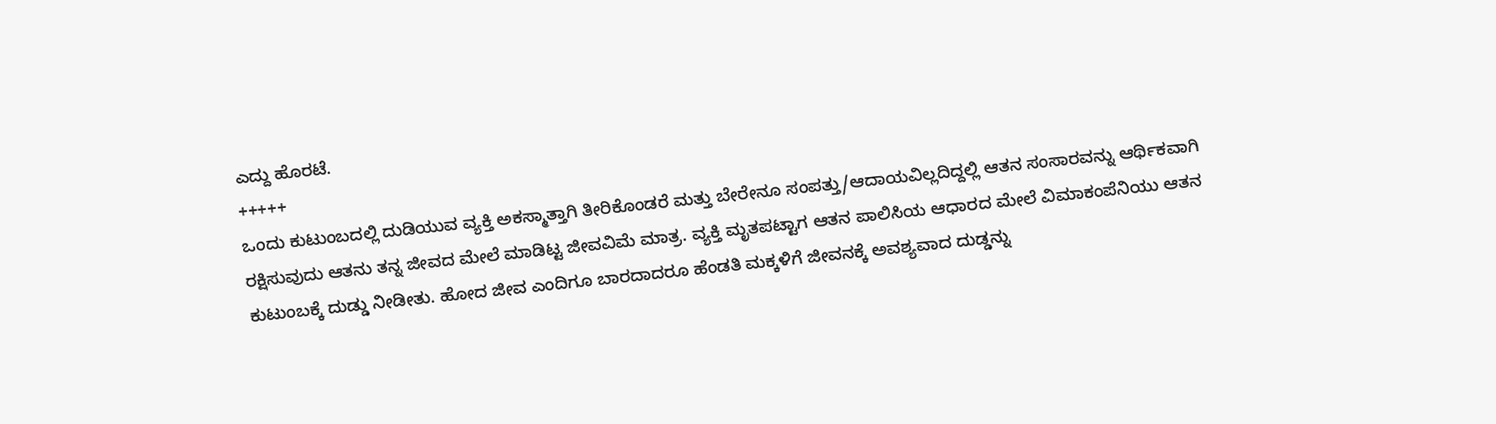ಎದ್ದು ಹೊರಟೆ.
+++++
ಒಂದು ಕುಟುಂಬದಲ್ಲಿ ದುಡಿಯುವ ವ್ಯಕ್ತಿ ಅಕಸ್ಮಾತ್ತಾಗಿ ತೀರಿಕೊಂಡರೆ ಮತ್ತು ಬೇರೇನೂ ಸಂಪತ್ತು/ಆದಾಯವಿಲ್ಲದಿದ್ದಲ್ಲಿ ಆತನ ಸಂಸಾರವನ್ನು ಆರ್ಥಿಕವಾಗಿ ರಕ್ಷಿಸುವುದು ಆತನು ತನ್ನ ಜೀವದ ಮೇಲೆ ಮಾಡಿಟ್ಟ ಜೀವವಿಮೆ ಮಾತ್ರ. ವ್ಯಕ್ತಿ ಮೃತಪಟ್ಟಾಗ ಆತನ ಪಾಲಿಸಿಯ ಆಧಾರದ ಮೇಲೆ ವಿಮಾಕಂಪೆನಿಯು ಆತನ ಕುಟುಂಬಕ್ಕೆ ದುಡ್ಡು ನೀಡೀತು. ಹೋದ ಜೀವ ಎಂದಿಗೂ ಬಾರದಾದರೂ ಹೆಂಡತಿ ಮಕ್ಕಳಿಗೆ ಜೀವನಕ್ಕೆ ಅವಶ್ಯವಾದ ದುಡ್ಡನ್ನು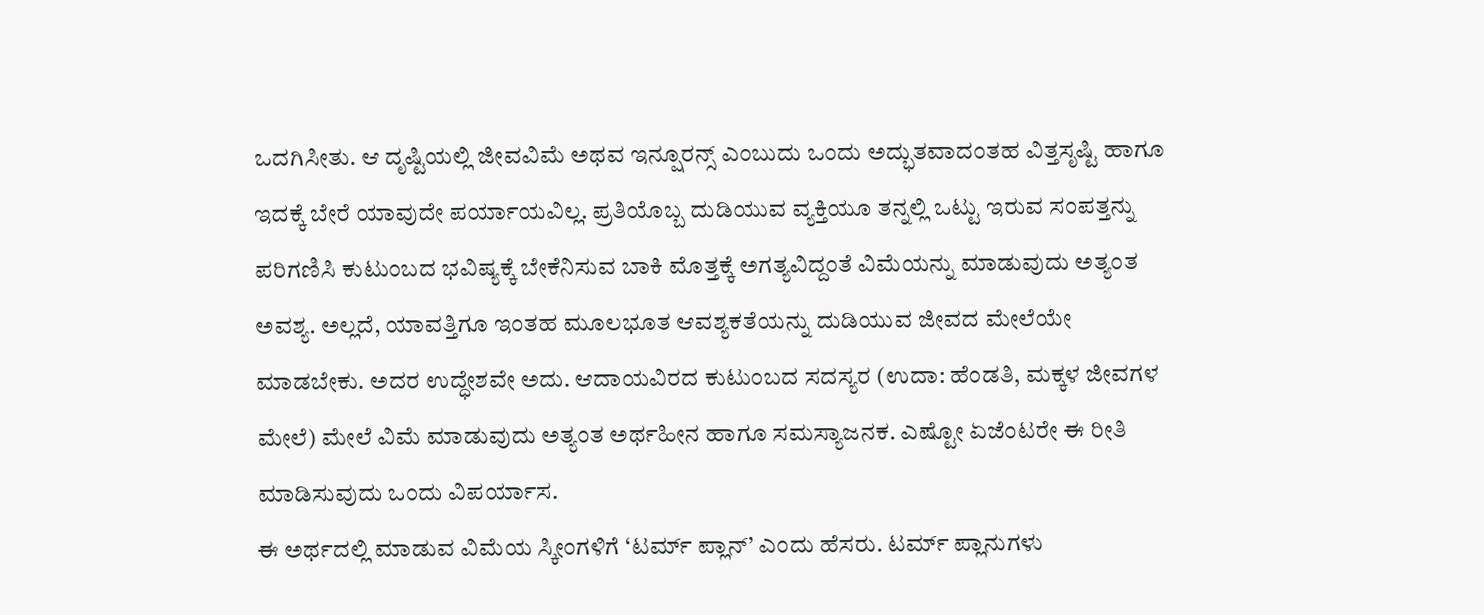ಒದಗಿಸೀತು. ಆ ದೃಷ್ಟಿಯಲ್ಲಿ ಜೀವವಿಮೆ ಅಥವ ಇನ್ಷೂರನ್ಸ್ ಎಂಬುದು ಒಂದು ಅದ್ಭುತವಾದಂತಹ ವಿತ್ತಸೃಷ್ಟಿ ಹಾಗೂ ಇದಕ್ಕೆ ಬೇರೆ ಯಾವುದೇ ಪರ್ಯಾಯವಿಲ್ಲ. ಪ್ರತಿಯೊಬ್ಬ ದುಡಿಯುವ ವ್ಯಕ್ತಿಯೂ ತನ್ನಲ್ಲಿ ಒಟ್ಟು ಇರುವ ಸಂಪತ್ತನ್ನು ಪರಿಗಣಿಸಿ ಕುಟುಂಬದ ಭವಿಷ್ಯಕ್ಕೆ ಬೇಕೆನಿಸುವ ಬಾಕಿ ಮೊತ್ತಕ್ಕೆ ಅಗತ್ಯವಿದ್ದಂತೆ ವಿಮೆಯನ್ನು ಮಾಡುವುದು ಅತ್ಯಂತ ಅವಶ್ಯ. ಅಲ್ಲದೆ, ಯಾವತ್ತಿಗೂ ಇಂತಹ ಮೂಲಭೂತ ಆವಶ್ಯಕತೆಯನ್ನು ದುಡಿಯುವ ಜೀವದ ಮೇಲೆಯೇ ಮಾಡಬೇಕು. ಅದರ ಉದ್ಧೇಶವೇ ಅದು. ಆದಾಯವಿರದ ಕುಟುಂಬದ ಸದಸ್ಯರ (ಉದಾ: ಹೆಂಡತಿ, ಮಕ್ಕಳ ಜೀವಗಳ ಮೇಲೆ) ಮೇಲೆ ವಿಮೆ ಮಾಡುವುದು ಅತ್ಯಂತ ಅರ್ಥಹೀನ ಹಾಗೂ ಸಮಸ್ಯಾಜನಕ. ಎಷ್ಟೋ ಏಜೆಂಟರೇ ಈ ರೀತಿ ಮಾಡಿಸುವುದು ಒಂದು ವಿಪರ್ಯಾಸ.
ಈ ಅರ್ಥದಲ್ಲಿ ಮಾಡುವ ವಿಮೆಯ ಸ್ಕೀಂಗಳಿಗೆ ‘ಟರ್ಮ್ ಪ್ಲಾನ್’ ಎಂದು ಹೆಸರು. ಟರ್ಮ್ ಪ್ಲಾನುಗಳು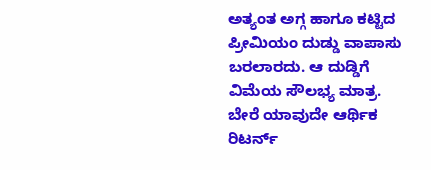ಅತ್ಯಂತ ಅಗ್ಗ ಹಾಗೂ ಕಟ್ಟಿದ ಪ್ರೀಮಿಯಂ ದುಡ್ಡು ವಾಪಾಸು ಬರಲಾರದು. ಆ ದುಡ್ಡಿಗೆ ವಿಮೆಯ ಸೌಲಭ್ಯ ಮಾತ್ರ. ಬೇರೆ ಯಾವುದೇ ಆರ್ಥಿಕ ರಿಟರ್ನ್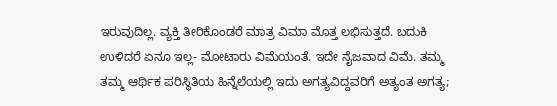ಇರುವುದಿಲ್ಲ. ವ್ಯಕ್ತಿ ತೀರಿಕೊಂಡರೆ ಮಾತ್ರ ವಿಮಾ ಮೊತ್ತ ಲಭಿಸುತ್ತದೆ. ಬದುಕಿ ಉಳಿದರೆ ಏನೂ ಇಲ್ಲ- ಮೋಟಾರು ವಿಮೆಯಂತೆ. ಇದೇ ನೈಜವಾದ ವಿಮೆ. ತಮ್ಮ ತಮ್ಮ ಆರ್ಥಿಕ ಪರಿಸ್ಥಿತಿಯ ಹಿನ್ನೆಲೆಯಲ್ಲಿ ಇದು ಅಗತ್ಯವಿದ್ದವರಿಗೆ ಅತ್ಯಂತ ಅಗತ್ಯ;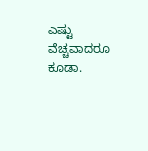ಎಷ್ಟು ವೆಚ್ಚವಾದರೂ ಕೂಡಾ.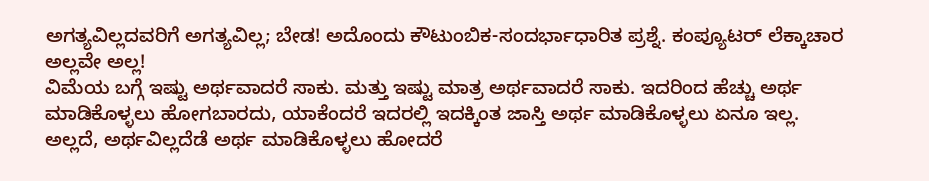ಅಗತ್ಯವಿಲ್ಲದವರಿಗೆ ಅಗತ್ಯವಿಲ್ಲ; ಬೇಡ! ಅದೊಂದು ಕೌಟುಂಬಿಕ-ಸಂದರ್ಭಾಧಾರಿತ ಪ್ರಶ್ನೆ. ಕಂಪ್ಯೂಟರ್ ಲೆಕ್ಕಾಚಾರ ಅಲ್ಲವೇ ಅಲ್ಲ!
ವಿಮೆಯ ಬಗ್ಗೆ ಇಷ್ಟು ಅರ್ಥವಾದರೆ ಸಾಕು. ಮತ್ತು ಇಷ್ಟು ಮಾತ್ರ ಅರ್ಥವಾದರೆ ಸಾಕು. ಇದರಿಂದ ಹೆಚ್ಚು ಅರ್ಥ ಮಾಡಿಕೊಳ್ಳಲು ಹೋಗಬಾರದು, ಯಾಕೆಂದರೆ ಇದರಲ್ಲಿ ಇದಕ್ಕಿಂತ ಜಾಸ್ತಿ ಅರ್ಥ ಮಾಡಿಕೊಳ್ಳಲು ಏನೂ ಇಲ್ಲ. ಅಲ್ಲದೆ, ಅರ್ಥವಿಲ್ಲದೆಡೆ ಅರ್ಥ ಮಾಡಿಕೊಳ್ಳಲು ಹೋದರೆ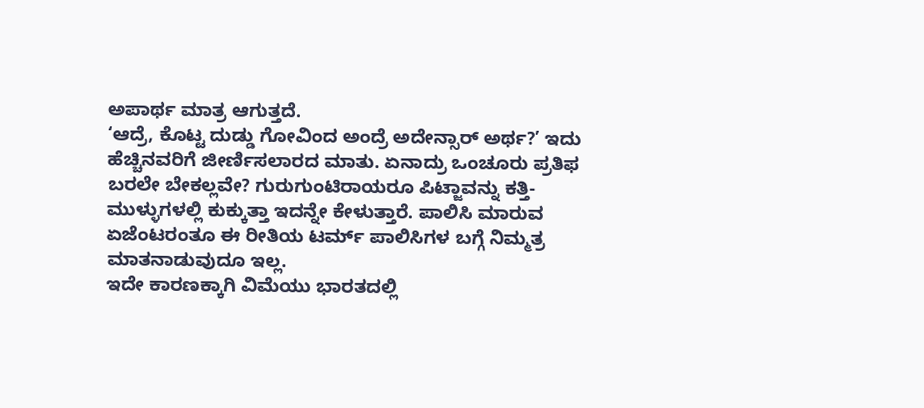ಅಪಾರ್ಥ ಮಾತ್ರ ಆಗುತ್ತದೆ.
‘ಆದ್ರೆ, ಕೊಟ್ಟ ದುಡ್ಡು ಗೋವಿಂದ ಅಂದ್ರೆ ಅದೇನ್ಸಾರ್ ಅರ್ಥ?’ ಇದು ಹೆಚ್ಚಿನವರಿಗೆ ಜೀರ್ಣಿಸಲಾರದ ಮಾತು. ಏನಾದ್ರು ಒಂಚೂರು ಪ್ರತಿಫ ಬರಲೇ ಬೇಕಲ್ಲವೇ? ಗುರುಗುಂಟಿರಾಯರೂ ಪಿಟ್ಜಾವನ್ನು ಕತ್ತಿ-ಮುಳ್ಳುಗಳಲ್ಲಿ ಕುಕ್ಕುತ್ತಾ ಇದನ್ನೇ ಕೇಳುತ್ತಾರೆ. ಪಾಲಿಸಿ ಮಾರುವ ಏಜೆಂಟರಂತೂ ಈ ರೀತಿಯ ಟರ್ಮ್ ಪಾಲಿಸಿಗಳ ಬಗ್ಗೆ ನಿಮ್ಮತ್ರ ಮಾತನಾಡುವುದೂ ಇಲ್ಲ.
ಇದೇ ಕಾರಣಕ್ಕಾಗಿ ವಿಮೆಯು ಭಾರತದಲ್ಲಿ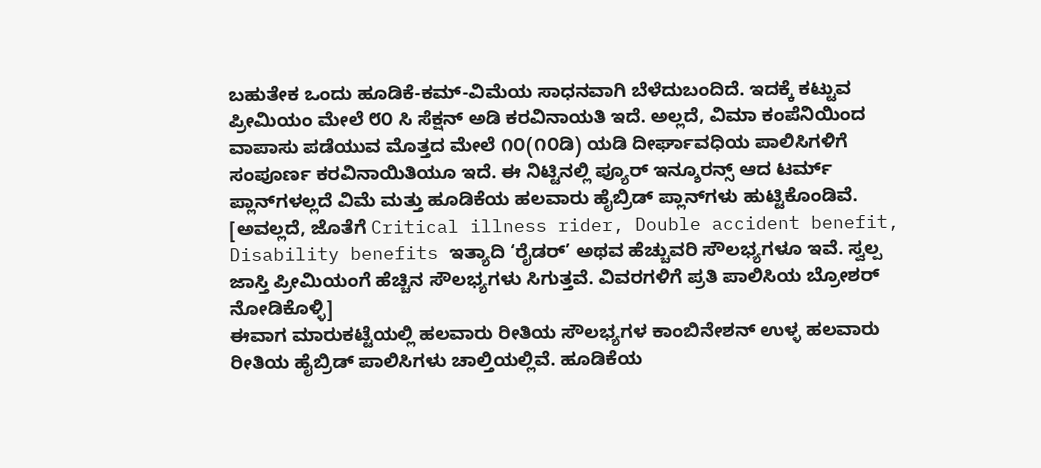ಬಹುತೇಕ ಒಂದು ಹೂಡಿಕೆ-ಕಮ್-ವಿಮೆಯ ಸಾಧನವಾಗಿ ಬೆಳೆದುಬಂದಿದೆ. ಇದಕ್ಕೆ ಕಟ್ಟುವ ಪ್ರೀಮಿಯಂ ಮೇಲೆ ೮೦ ಸಿ ಸೆಕ್ಷನ್ ಅಡಿ ಕರವಿನಾಯತಿ ಇದೆ. ಅಲ್ಲದೆ, ವಿಮಾ ಕಂಪೆನಿಯಿಂದ ವಾಪಾಸು ಪಡೆಯುವ ಮೊತ್ತದ ಮೇಲೆ ೧೦(೧೦ಡಿ) ಯಡಿ ದೀರ್ಘಾವಧಿಯ ಪಾಲಿಸಿಗಳಿಗೆ ಸಂಪೂರ್ಣ ಕರವಿನಾಯಿತಿಯೂ ಇದೆ. ಈ ನಿಟ್ಟಿನಲ್ಲಿ ಪ್ಯೂರ್ ಇನ್ಶೂರನ್ಸ್ ಆದ ಟರ್ಮ್ ಪ್ಲಾನ್‌ಗಳಲ್ಲದೆ ವಿಮೆ ಮತ್ತು ಹೂಡಿಕೆಯ ಹಲವಾರು ಹೈಬ್ರಿಡ್ ಪ್ಲಾನ್‌ಗಳು ಹುಟ್ಟಿಕೊಂಡಿವೆ.
[ಅವಲ್ಲದೆ, ಜೊತೆಗೆ Critical illness rider, Double accident benefit, Disability benefits ಇತ್ಯಾದಿ ‘ರೈಡರ್’ ಅಥವ ಹೆಚ್ಚುವರಿ ಸೌಲಭ್ಯಗಳೂ ಇವೆ. ಸ್ವಲ್ಪ ಜಾಸ್ತಿ ಪ್ರೀಮಿಯಂಗೆ ಹೆಚ್ಚಿನ ಸೌಲಭ್ಯಗಳು ಸಿಗುತ್ತವೆ. ವಿವರಗಳಿಗೆ ಪ್ರತಿ ಪಾಲಿಸಿಯ ಬ್ರೋಶರ್ ನೋಡಿಕೊಳ್ಳಿ]
ಈವಾಗ ಮಾರುಕಟ್ಟೆಯಲ್ಲಿ ಹಲವಾರು ರೀತಿಯ ಸೌಲಭ್ಯಗಳ ಕಾಂಬಿನೇಶನ್ ಉಳ್ಳ ಹಲವಾರು ರೀತಿಯ ಹೈಬ್ರಿಡ್ ಪಾಲಿಸಿಗಳು ಚಾಲ್ತಿಯಲ್ಲಿವೆ. ಹೂಡಿಕೆಯ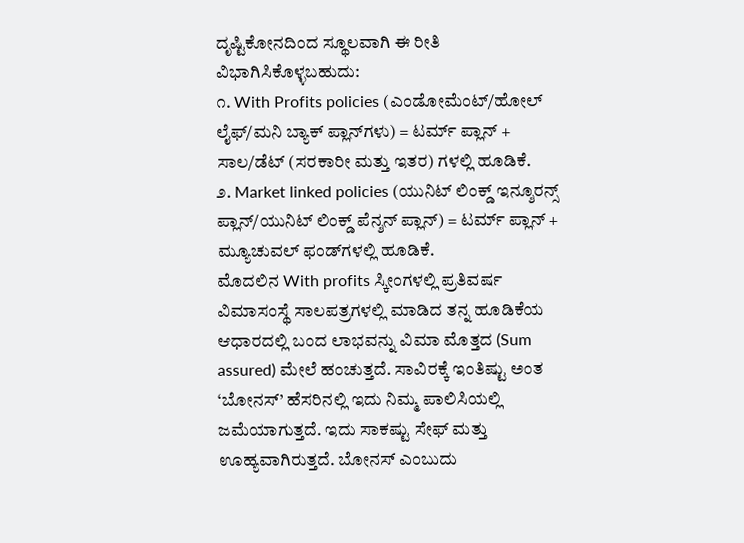ದೃಷ್ಟಿಕೋನದಿಂದ ಸ್ಥೂಲವಾಗಿ ಈ ರೀತಿ ವಿಭಾಗಿಸಿಕೊಳ್ಳಬಹುದು:
೧. With Profits policies (ಎಂಡೋಮೆಂಟ್/ಹೋಲ್ ಲೈಫ್/ಮನಿ ಬ್ಯಾಕ್ ಪ್ಲಾನ್‌ಗಳು) = ಟರ್ಮ್ ಪ್ಲಾನ್ + ಸಾಲ/ಡೆಟ್ (ಸರಕಾರೀ ಮತ್ತು ಇತರ) ಗಳಲ್ಲಿ ಹೂಡಿಕೆ.
೨. Market linked policies (ಯುನಿಟ್ ಲಿಂಕ್ಡ್ ಇನ್ಶೂರನ್ಸ್ ಪ್ಲಾನ್/ಯುನಿಟ್ ಲಿಂಕ್ಡ್ ಪೆನ್ಶನ್ ಪ್ಲಾನ್) = ಟರ್ಮ್ ಪ್ಲಾನ್ + ಮ್ಯೂಚುವಲ್ ಫಂಡ್‌ಗಳಲ್ಲಿ ಹೂಡಿಕೆ.
ಮೊದಲಿನ With profits ಸ್ಕೀಂಗಳಲ್ಲಿ ಪ್ರತಿವರ್ಷ ವಿಮಾಸಂಸ್ಥೆ ಸಾಲಪತ್ರಗಳಲ್ಲಿ ಮಾಡಿದ ತನ್ನ ಹೂಡಿಕೆಯ ಆಧಾರದಲ್ಲಿ ಬಂದ ಲಾಭವನ್ನು ವಿಮಾ ಮೊತ್ತದ (Sum assured) ಮೇಲೆ ಹಂಚುತ್ತದೆ. ಸಾವಿರಕ್ಕೆ ಇಂತಿಷ್ಟು ಅಂತ ‘ಬೋನಸ್’ ಹೆಸರಿನಲ್ಲಿ ಇದು ನಿಮ್ಮ ಪಾಲಿಸಿಯಲ್ಲಿ ಜಮೆಯಾಗುತ್ತದೆ. ಇದು ಸಾಕಷ್ಟು ಸೇಫ್ ಮತ್ತು ಊಹ್ಯವಾಗಿರುತ್ತದೆ. ಬೋನಸ್ ಎಂಬುದು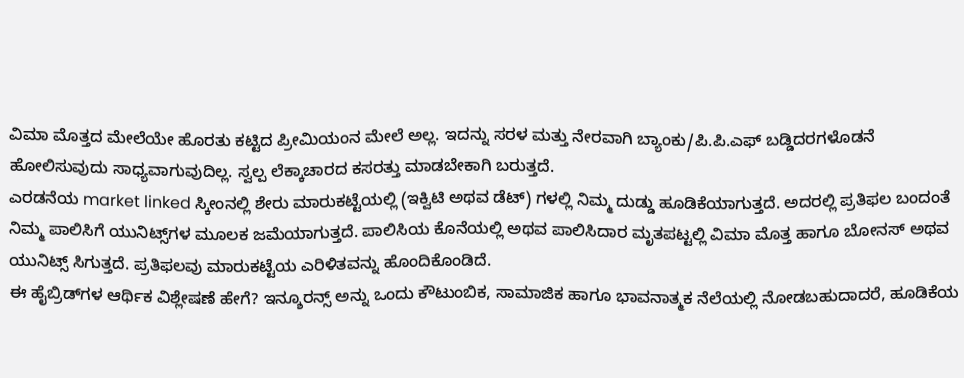ವಿಮಾ ಮೊತ್ತದ ಮೇಲೆಯೇ ಹೊರತು ಕಟ್ಟಿದ ಪ್ರೀಮಿಯಂನ ಮೇಲೆ ಅಲ್ಲ. ಇದನ್ನು ಸರಳ ಮತ್ತು ನೇರವಾಗಿ ಬ್ಯಾಂಕು/ಪಿ.ಪಿ.ಎಫ್ ಬಡ್ಡಿದರಗಳೊಡನೆ ಹೋಲಿಸುವುದು ಸಾಧ್ಯವಾಗುವುದಿಲ್ಲ. ಸ್ವಲ್ಪ ಲೆಕ್ಕಾಚಾರದ ಕಸರತ್ತು ಮಾಡಬೇಕಾಗಿ ಬರುತ್ತದೆ.
ಎರಡನೆಯ market linked ಸ್ಕೀಂನಲ್ಲಿ ಶೇರು ಮಾರುಕಟ್ಟೆಯಲ್ಲಿ (ಇಕ್ವಿಟಿ ಅಥವ ಡೆಟ್) ಗಳಲ್ಲಿ ನಿಮ್ಮ ದುಡ್ಡು ಹೂಡಿಕೆಯಾಗುತ್ತದೆ. ಅದರಲ್ಲಿ ಪ್ರತಿಫಲ ಬಂದಂತೆ ನಿಮ್ಮ ಪಾಲಿಸಿಗೆ ಯುನಿಟ್ಸ್‌ಗಳ ಮೂಲಕ ಜಮೆಯಾಗುತ್ತದೆ. ಪಾಲಿಸಿಯ ಕೊನೆಯಲ್ಲಿ ಅಥವ ಪಾಲಿಸಿದಾರ ಮೃತಪಟ್ಟಲ್ಲಿ ವಿಮಾ ಮೊತ್ತ ಹಾಗೂ ಬೋನಸ್ ಅಥವ ಯುನಿಟ್ಸ್ ಸಿಗುತ್ತದೆ. ಪ್ರತಿಫಲವು ಮಾರುಕಟ್ಟೆಯ ಎರಿಳಿತವನ್ನು ಹೊಂದಿಕೊಂಡಿದೆ.
ಈ ಹೈಬ್ರಿಡ್‌ಗಳ ಆರ್ಥಿಕ ವಿಶ್ಲೇಷಣೆ ಹೇಗೆ? ಇನ್ಶೂರನ್ಸ್ ಅನ್ನು ಒಂದು ಕೌಟುಂಬಿಕ, ಸಾಮಾಜಿಕ ಹಾಗೂ ಭಾವನಾತ್ಮಕ ನೆಲೆಯಲ್ಲಿ ನೋಡಬಹುದಾದರೆ, ಹೂಡಿಕೆಯ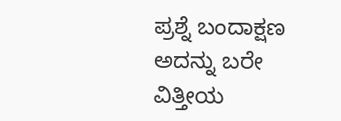ಪ್ರಶ್ನೆ ಬಂದಾಕ್ಷಣ ಅದನ್ನು ಬರೇ ವಿತ್ತೀಯ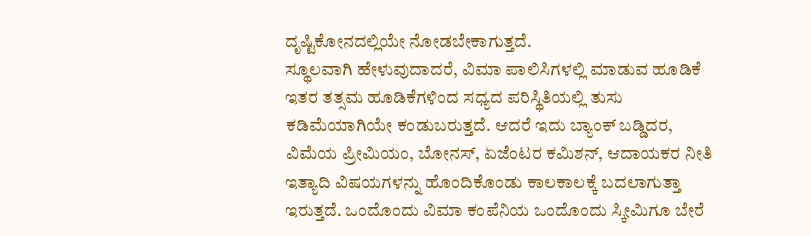ದೃಷ್ಟಿಕೋನದಲ್ಲಿಯೇ ನೋಡಬೇಕಾಗುತ್ತದೆ.
ಸ್ಥೂಲವಾಗಿ ಹೇಳುವುದಾದರೆ, ವಿಮಾ ಪಾಲಿಸಿಗಳಲ್ಲಿ ಮಾಡುವ ಹೂಡಿಕೆ ಇತರ ತತ್ಸಮ ಹೂಡಿಕೆಗಳಿಂದ ಸಧ್ಯದ ಪರಿಸ್ಥಿತಿಯಲ್ಲಿ ತುಸು ಕಡಿಮೆಯಾಗಿಯೇ ಕಂಡುಬರುತ್ತದೆ. ಆದರೆ ಇದು ಬ್ಯಾಂಕ್ ಬಡ್ಡಿದರ, ವಿಮೆಯ ಪ್ರೀಮಿಯಂ, ಬೋನಸ್, ಏಜೆಂಟರ ಕಮಿಶನ್, ಆದಾಯಕರ ನೀತಿ ಇತ್ಯಾದಿ ವಿಷಯಗಳನ್ನು ಹೊಂದಿಕೊಂಡು ಕಾಲಕಾಲಕ್ಕೆ ಬದಲಾಗುತ್ತಾ ಇರುತ್ತದೆ. ಒಂದೊಂದು ವಿಮಾ ಕಂಪೆನಿಯ ಒಂದೊಂದು ಸ್ಕೀಮಿಗೂ ಬೇರೆ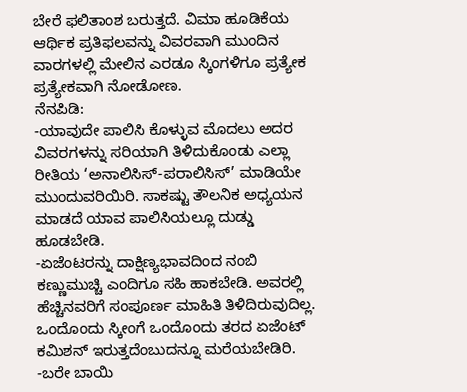ಬೇರೆ ಫಲಿತಾಂಶ ಬರುತ್ತದೆ. ವಿಮಾ ಹೂಡಿಕೆಯ ಆರ್ಥಿಕ ಪ್ರತಿಫಲವನ್ನು ವಿವರವಾಗಿ ಮುಂದಿನ ವಾರಗಳಲ್ಲಿ ಮೇಲಿನ ಎರಡೂ ಸ್ಕಿಂಗಳಿಗೂ ಪ್ರತ್ಯೇಕ ಪ್ರತ್ಯೇಕವಾಗಿ ನೋಡೋಣ.
ನೆನಪಿಡಿ:
-ಯಾವುದೇ ಪಾಲಿಸಿ ಕೊಳ್ಳುವ ಮೊದಲು ಅದರ ವಿವರಗಳನ್ನು ಸರಿಯಾಗಿ ತಿಳಿದುಕೊಂಡು ಎಲ್ಲಾ ರೀತಿಯ ‘ಅನಾಲಿಸಿಸ್-ಪರಾಲಿಸಿಸ್’ ಮಾಡಿಯೇ ಮುಂದುವರಿಯಿರಿ. ಸಾಕಷ್ಟು ತೌಲನಿಕ ಅಧ್ಯಯನ ಮಾಡದೆ ಯಾವ ಪಾಲಿಸಿಯಲ್ಲೂ ದುಡ್ಡು ಹೂಡಬೇಡಿ.
-ಏಜೆಂಟರನ್ನು ದಾಕ್ಷಿಣ್ಯಭಾವದಿಂದ ನಂಬಿ ಕಣ್ಣುಮುಚ್ಚಿ ಎಂದಿಗೂ ಸಹಿ ಹಾಕಬೇಡಿ. ಅವರಲ್ಲಿ ಹೆಚ್ಚಿನವರಿಗೆ ಸಂಪೂರ್ಣ ಮಾಹಿತಿ ತಿಳಿದಿರುವುದಿಲ್ಲ. ಒಂದೊಂದು ಸ್ಕೀಂಗೆ ಒಂದೊಂದು ತರದ ಏಜೆಂಟ್ ಕಮಿಶನ್ ಇರುತ್ತದೆಂಬುದನ್ನೂ ಮರೆಯಬೇಡಿರಿ.
-ಬರೇ ಬಾಯಿ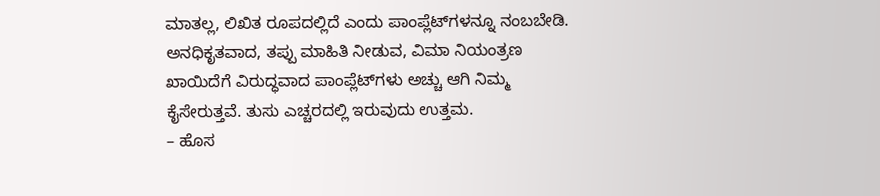ಮಾತಲ್ಲ, ಲಿಖಿತ ರೂಪದಲ್ಲಿದೆ ಎಂದು ಪಾಂಪ್ಲೆಟ್‌ಗಳನ್ನೂ ನಂಬಬೇಡಿ. ಅನಧಿಕೃತವಾದ, ತಪ್ಪು ಮಾಹಿತಿ ನೀಡುವ, ವಿಮಾ ನಿಯಂತ್ರಣ ಖಾಯಿದೆಗೆ ವಿರುದ್ಧವಾದ ಪಾಂಪ್ಲೆಟ್‌ಗಳು ಅಚ್ಚು ಆಗಿ ನಿಮ್ಮ ಕೈಸೇರುತ್ತವೆ. ತುಸು ಎಚ್ಚರದಲ್ಲಿ ಇರುವುದು ಉತ್ತಮ.
– ಹೊಸ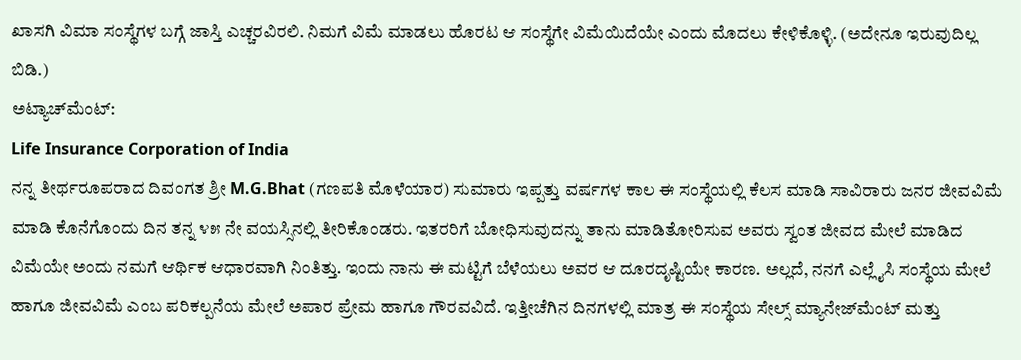ಖಾಸಗಿ ವಿಮಾ ಸಂಸ್ಥೆಗಳ ಬಗ್ಗೆ ಜಾಸ್ತಿ ಎಚ್ಚರವಿರಲಿ. ನಿಮಗೆ ವಿಮೆ ಮಾಡಲು ಹೊರಟ ಆ ಸಂಸ್ಥೆಗೇ ವಿಮೆಯಿದೆಯೇ ಎಂದು ಮೊದಲು ಕೇಳಿಕೊಳ್ಳಿ. (ಅದೇನೂ ಇರುವುದಿಲ್ಲ ಬಿಡಿ.)
ಅಟ್ಯಾಚ್‌ಮೆಂಟ್:
Life Insurance Corporation of India
ನನ್ನ ತೀರ್ಥರೂಪರಾದ ದಿವಂಗತ ಶ್ರೀ M.G.Bhat (ಗಣಪತಿ ಮೊಳೆಯಾರ) ಸುಮಾರು ಇಪ್ಪತ್ತು ವರ್ಷಗಳ ಕಾಲ ಈ ಸಂಸ್ಥೆಯಲ್ಲಿ ಕೆಲಸ ಮಾಡಿ ಸಾವಿರಾರು ಜನರ ಜೀವವಿಮೆ ಮಾಡಿ ಕೊನೆಗೊಂದು ದಿನ ತನ್ನ ೪೫ ನೇ ವಯಸ್ಸಿನಲ್ಲಿ ತೀರಿಕೊಂಡರು. ಇತರರಿಗೆ ಬೋಧಿಸುವುದನ್ನು ತಾನು ಮಾಡಿತೋರಿಸುವ ಅವರು ಸ್ವಂತ ಜೀವದ ಮೇಲೆ ಮಾಡಿದ ವಿಮೆಯೇ ಅಂದು ನಮಗೆ ಆರ್ಥಿಕ ಆಧಾರವಾಗಿ ನಿಂತಿತ್ತು. ಇಂದು ನಾನು ಈ ಮಟ್ಟಿಗೆ ಬೆಳೆಯಲು ಅವರ ಆ ದೂರದೃಷ್ಟಿಯೇ ಕಾರಣ. ಅಲ್ಲದೆ, ನನಗೆ ಎಲ್ಲೈಸಿ ಸಂಸ್ಥೆಯ ಮೇಲೆ ಹಾಗೂ ಜೀವವಿಮೆ ಎಂಬ ಪರಿಕಲ್ಪನೆಯ ಮೇಲೆ ಅಪಾರ ಪ್ರೇಮ ಹಾಗೂ ಗೌರವವಿದೆ. ಇತ್ತೀಚೆಗಿನ ದಿನಗಳಲ್ಲಿ ಮಾತ್ರ ಈ ಸಂಸ್ಥೆಯ ಸೇಲ್ಸ್ ಮ್ಯಾನೇಜ್‌ಮೆಂಟ್ ಮತ್ತು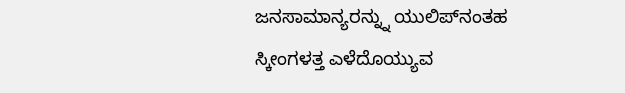ಜನಸಾಮಾನ್ಯರನ್ನ್ನು ಯುಲಿಪ್‌ನಂತಹ ಸ್ಕೀಂಗಳತ್ತ ಎಳೆದೊಯ್ಯುವ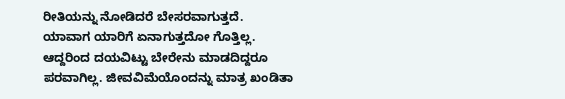ರೀತಿಯನ್ನು ನೋಡಿದರೆ ಬೇಸರವಾಗುತ್ತದೆ.
ಯಾವಾಗ ಯಾರಿಗೆ ಏನಾಗುತ್ತದೋ ಗೊತ್ತಿಲ್ಲ. ಆದ್ದರಿಂದ ದಯವಿಟ್ಟು ಬೇರೇನು ಮಾಡದಿದ್ದರೂ ಪರವಾಗಿಲ್ಲ. ಜೀವವಿಮೆಯೊಂದನ್ನು ಮಾತ್ರ ಖಂಡಿತಾ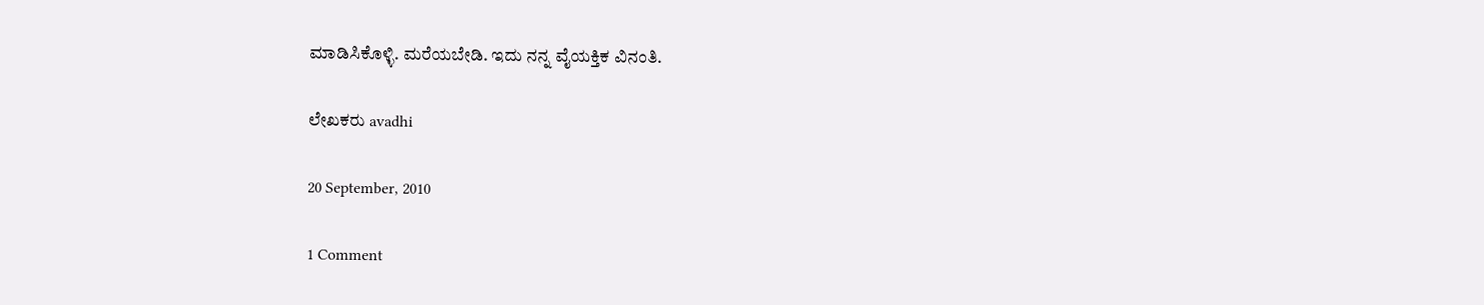ಮಾಡಿಸಿಕೊಳ್ಳಿ. ಮರೆಯಬೇಡಿ. ಇದು ನನ್ನ ವೈಯಕ್ತಿಕ ವಿನಂತಿ.

ಲೇಖಕರು avadhi

20 September, 2010

1 Comment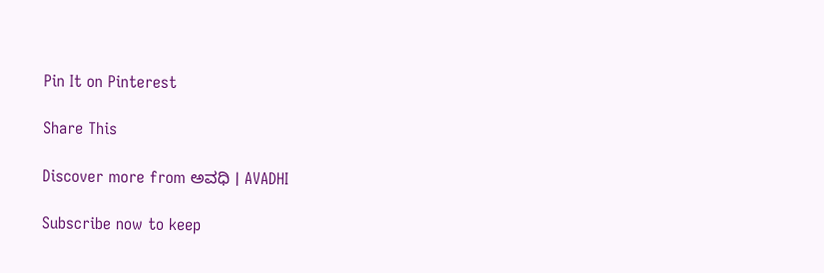Pin It on Pinterest

Share This

Discover more from ಅವಧಿ । AVADHI

Subscribe now to keep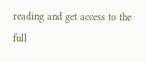reading and get access to the full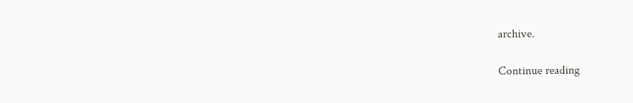archive.

Continue reading